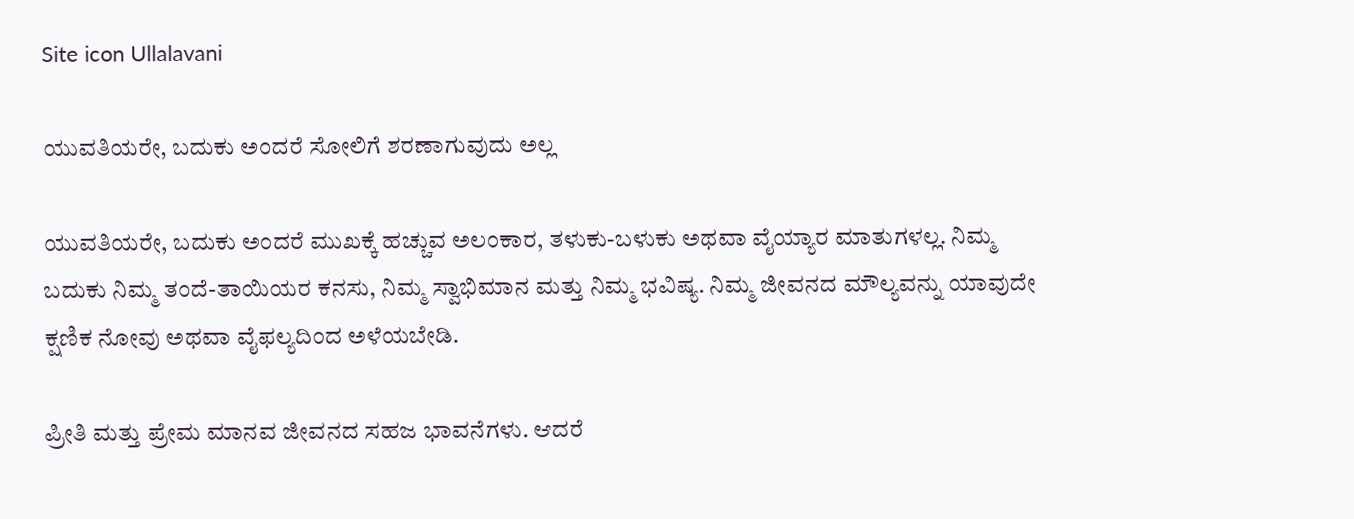Site icon Ullalavani

ಯುವತಿಯರೇ, ಬದುಕು ಅಂದರೆ ಸೋಲಿಗೆ ಶರಣಾಗುವುದು ಅಲ್ಲ

ಯುವತಿಯರೇ, ಬದುಕು ಅಂದರೆ ಮುಖಕ್ಕೆ ಹಚ್ಚುವ ಅಲಂಕಾರ, ತಳುಕು-ಬಳುಕು ಅಥವಾ ವೈಯ್ಯಾರ ಮಾತುಗಳಲ್ಲ. ನಿಮ್ಮ ಬದುಕು ನಿಮ್ಮ ತಂದೆ-ತಾಯಿಯರ ಕನಸು, ನಿಮ್ಮ ಸ್ವಾಭಿಮಾನ ಮತ್ತು ನಿಮ್ಮ ಭವಿಷ್ಯ. ನಿಮ್ಮ ಜೀವನದ ಮೌಲ್ಯವನ್ನು ಯಾವುದೇ ಕ್ಷಣಿಕ ನೋವು ಅಥವಾ ವೈಫಲ್ಯದಿಂದ ಅಳೆಯಬೇಡಿ.

ಪ್ರೀತಿ ಮತ್ತು ಪ್ರೇಮ ಮಾನವ ಜೀವನದ ಸಹಜ ಭಾವನೆಗಳು. ಆದರೆ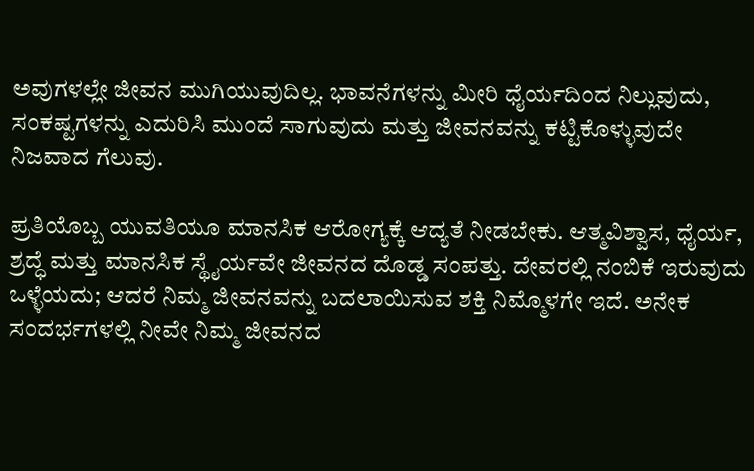ಅವುಗಳಲ್ಲೇ ಜೀವನ ಮುಗಿಯುವುದಿಲ್ಲ. ಭಾವನೆಗಳನ್ನು ಮೀರಿ ಧೈರ್ಯದಿಂದ ನಿಲ್ಲುವುದು, ಸಂಕಷ್ಟಗಳನ್ನು ಎದುರಿಸಿ ಮುಂದೆ ಸಾಗುವುದು ಮತ್ತು ಜೀವನವನ್ನು ಕಟ್ಟಿಕೊಳ್ಳುವುದೇ ನಿಜವಾದ ಗೆಲುವು.

ಪ್ರತಿಯೊಬ್ಬ ಯುವತಿಯೂ ಮಾನಸಿಕ ಆರೋಗ್ಯಕ್ಕೆ ಆದ್ಯತೆ ನೀಡಬೇಕು. ಆತ್ಮವಿಶ್ವಾಸ, ಧೈರ್ಯ, ಶ್ರದ್ಧೆ ಮತ್ತು ಮಾನಸಿಕ ಸ್ಥೈರ್ಯವೇ ಜೀವನದ ದೊಡ್ಡ ಸಂಪತ್ತು. ದೇವರಲ್ಲಿ ನಂಬಿಕೆ ಇರುವುದು ಒಳ್ಳೆಯದು; ಆದರೆ ನಿಮ್ಮ ಜೀವನವನ್ನು ಬದಲಾಯಿಸುವ ಶಕ್ತಿ ನಿಮ್ಮೊಳಗೇ ಇದೆ. ಅನೇಕ ಸಂದರ್ಭಗಳಲ್ಲಿ ನೀವೇ ನಿಮ್ಮ ಜೀವನದ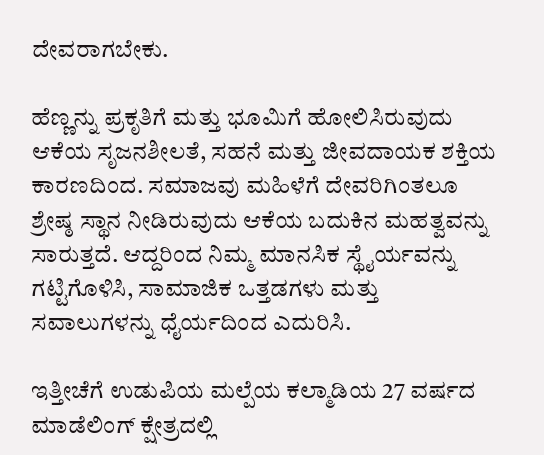ದೇವರಾಗಬೇಕು.

ಹೆಣ್ಣನ್ನು ಪ್ರಕೃತಿಗೆ ಮತ್ತು ಭೂಮಿಗೆ ಹೋಲಿಸಿರುವುದು ಆಕೆಯ ಸೃಜನಶೀಲತೆ, ಸಹನೆ ಮತ್ತು ಜೀವದಾಯಕ ಶಕ್ತಿಯ ಕಾರಣದಿಂದ. ಸಮಾಜವು ಮಹಿಳೆಗೆ ದೇವರಿಗಿಂತಲೂ ಶ್ರೇಷ್ಠ ಸ್ಥಾನ ನೀಡಿರುವುದು ಆಕೆಯ ಬದುಕಿನ ಮಹತ್ವವನ್ನು ಸಾರುತ್ತದೆ. ಆದ್ದರಿಂದ ನಿಮ್ಮ ಮಾನಸಿಕ ಸ್ಥೈರ್ಯವನ್ನು ಗಟ್ಟಿಗೊಳಿಸಿ, ಸಾಮಾಜಿಕ ಒತ್ತಡಗಳು ಮತ್ತು ಸವಾಲುಗಳನ್ನು ಧೈರ್ಯದಿಂದ ಎದುರಿಸಿ.

ಇತ್ತೀಚೆಗೆ ಉಡುಪಿಯ ಮಲ್ಪೆಯ ಕಲ್ಮಾಡಿಯ 27 ವರ್ಷದ ಮಾಡೆಲಿಂಗ್ ಕ್ಷೇತ್ರದಲ್ಲಿ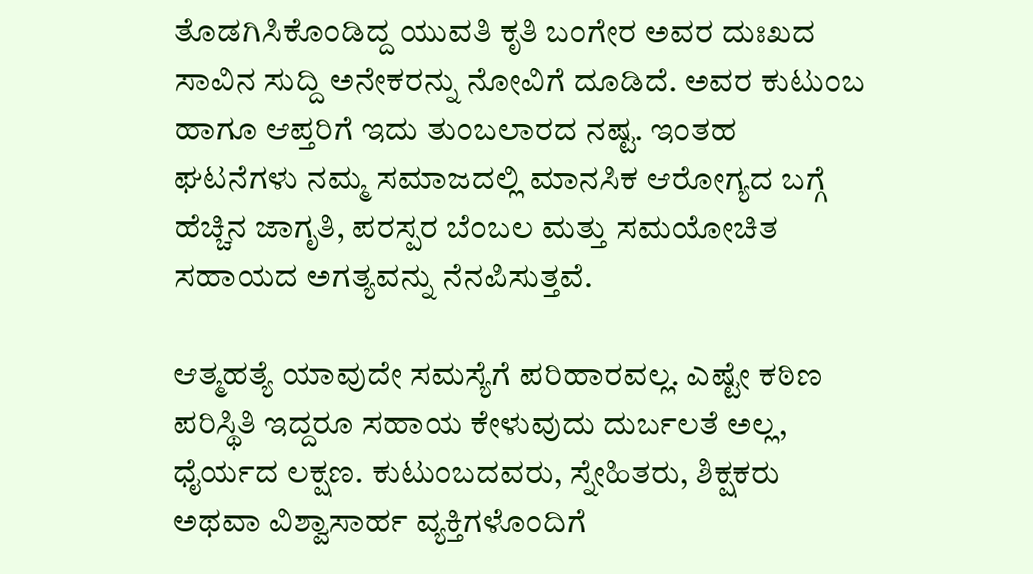ತೊಡಗಿಸಿಕೊಂಡಿದ್ದ ಯುವತಿ ಕೃತಿ ಬಂಗೇರ ಅವರ ದುಃಖದ ಸಾವಿನ ಸುದ್ದಿ ಅನೇಕರನ್ನು ನೋವಿಗೆ ದೂಡಿದೆ. ಅವರ ಕುಟುಂಬ ಹಾಗೂ ಆಪ್ತರಿಗೆ ಇದು ತುಂಬಲಾರದ ನಷ್ಟ. ಇಂತಹ ಘಟನೆಗಳು ನಮ್ಮ ಸಮಾಜದಲ್ಲಿ ಮಾನಸಿಕ ಆರೋಗ್ಯದ ಬಗ್ಗೆ ಹೆಚ್ಚಿನ ಜಾಗೃತಿ, ಪರಸ್ಪರ ಬೆಂಬಲ ಮತ್ತು ಸಮಯೋಚಿತ ಸಹಾಯದ ಅಗತ್ಯವನ್ನು ನೆನಪಿಸುತ್ತವೆ.

ಆತ್ಮಹತ್ಯೆ ಯಾವುದೇ ಸಮಸ್ಯೆಗೆ ಪರಿಹಾರವಲ್ಲ. ಎಷ್ಟೇ ಕಠಿಣ ಪರಿಸ್ಥಿತಿ ಇದ್ದರೂ ಸಹಾಯ ಕೇಳುವುದು ದುರ್ಬಲತೆ ಅಲ್ಲ, ಧೈರ್ಯದ ಲಕ್ಷಣ. ಕುಟುಂಬದವರು, ಸ್ನೇಹಿತರು, ಶಿಕ್ಷಕರು ಅಥವಾ ವಿಶ್ವಾಸಾರ್ಹ ವ್ಯಕ್ತಿಗಳೊಂದಿಗೆ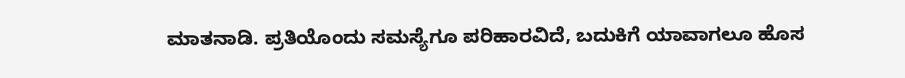ಮಾತನಾಡಿ. ಪ್ರತಿಯೊಂದು ಸಮಸ್ಯೆಗೂ ಪರಿಹಾರವಿದೆ, ಬದುಕಿಗೆ ಯಾವಾಗಲೂ ಹೊಸ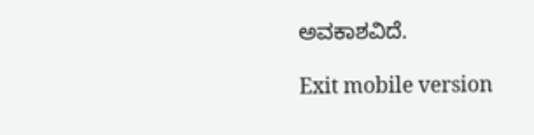ಅವಕಾಶವಿದೆ.

Exit mobile version